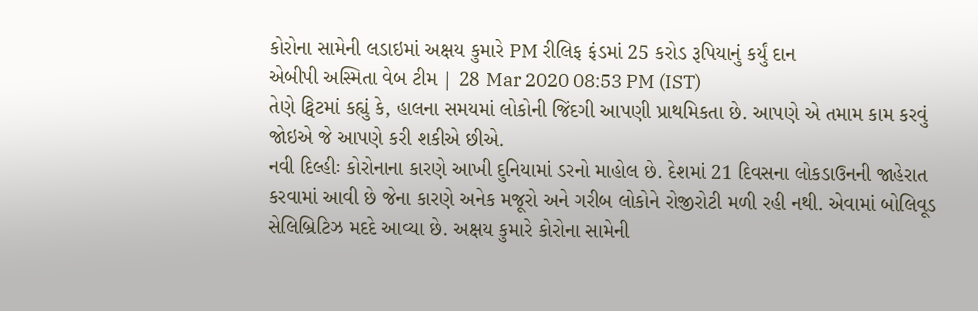કોરોના સામેની લડાઇમાં અક્ષય કુમારે PM રીલિફ ફંડમાં 25 કરોડ રૂપિયાનું કર્યું દાન
એબીપી અસ્મિતા વેબ ટીમ | 28 Mar 2020 08:53 PM (IST)
તેણે ટ્વિટમાં કહ્યું કે, હાલના સમયમાં લોકોની જિંદગી આપણી પ્રાથમિકતા છે. આપણે એ તમામ કામ કરવું જોઇએ જે આપણે કરી શકીએ છીએ.
નવી દિલ્હીઃ કોરોનાના કારણે આખી દુનિયામાં ડરનો માહોલ છે. દેશમાં 21 દિવસના લોકડાઉનની જાહેરાત કરવામાં આવી છે જેના કારણે અનેક મજૂરો અને ગરીબ લોકોને રોજીરોટી મળી રહી નથી. એવામાં બોલિવૂડ સેલિબ્રિટિઝ મદદે આવ્યા છે. અક્ષય કુમારે કોરોના સામેની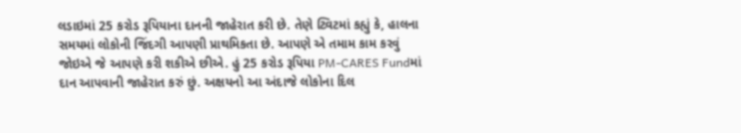લડાઇમાં 25 કરોડ રૂપિયાના દાનની જાહેરાત કરી છે. તેણે ટ્વિટમાં કહ્યું કે, હાલના સમયમાં લોકોની જિંદગી આપણી પ્રાથમિકતા છે. આપણે એ તમામ કામ કરવું જોઇએ જે આપણે કરી શકીએ છીએ. હું 25 કરોડ રૂપિયા PM-CARES Fundમાં દાન આપવાની જાહેરાત કરું છું. અક્ષયનો આ અંદાજે લોકોના દિલ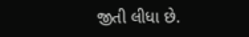જીતી લીધા છે.